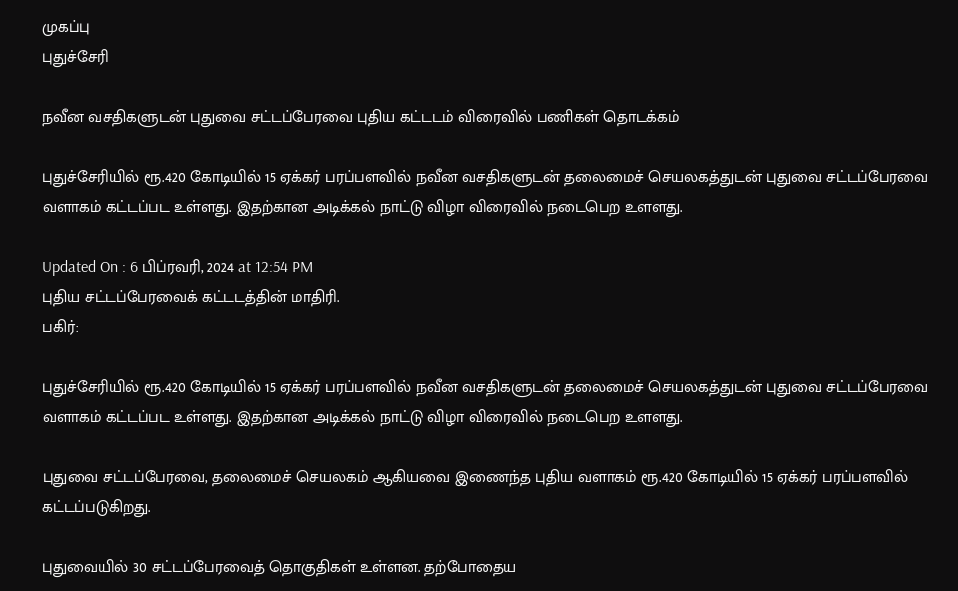முகப்பு
புதுச்சேரி

நவீன வசதிகளுடன் புதுவை சட்டப்பேரவை புதிய கட்டடம் விரைவில் பணிகள் தொடக்கம்

புதுச்சேரியில் ரூ.420 கோடியில் 15 ஏக்கர் பரப்பளவில் நவீன வசதிகளுடன் தலைமைச் செயலகத்துடன் புதுவை சட்டப்பேரவை வளாகம் கட்டப்பட உள்ளது. இதற்கான அடிக்கல் நாட்டு விழா விரைவில் நடைபெற உளளது.

Updated On : 6 பிப்ரவரி, 2024 at 12:54 PM
புதிய சட்டப்பேரவைக் கட்டடத்தின் மாதிரி.
பகிர்:

புதுச்சேரியில் ரூ.420 கோடியில் 15 ஏக்கர் பரப்பளவில் நவீன வசதிகளுடன் தலைமைச் செயலகத்துடன் புதுவை சட்டப்பேரவை வளாகம் கட்டப்பட உள்ளது. இதற்கான அடிக்கல் நாட்டு விழா விரைவில் நடைபெற உளளது.

புதுவை சட்டப்பேரவை, தலைமைச் செயலகம் ஆகியவை இணைந்த புதிய வளாகம் ரூ.420 கோடியில் 15 ஏக்கர் பரப்பளவில் கட்டப்படுகிறது.

புதுவையில் 30 சட்டப்பேரவைத் தொகுதிகள் உள்ளன. தற்போதைய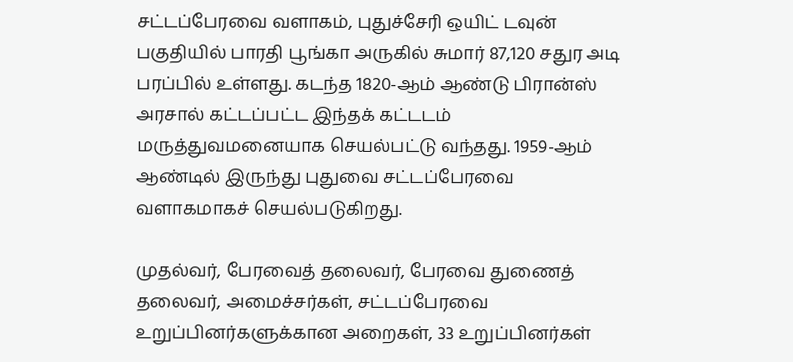சட்டப்பேரவை வளாகம், புதுச்சேரி ஒயிட் டவுன் பகுதியில் பாரதி பூங்கா அருகில் சுமார் 87,120 சதுர அடி பரப்பில் உள்ளது. கடந்த 1820-ஆம் ஆண்டு பிரான்ஸ் அரசால் கட்டப்பட்ட இந்தக் கட்டடம் மருத்துவமனையாக செயல்பட்டு வந்தது. 1959-ஆம் ஆண்டில் இருந்து புதுவை சட்டப்பேரவை வளாகமாகச் செயல்படுகிறது.

முதல்வர், பேரவைத் தலைவர், பேரவை துணைத் தலைவர், அமைச்சர்கள், சட்டப்பேரவை உறுப்பினர்களுக்கான அறைகள், 33 உறுப்பினர்கள்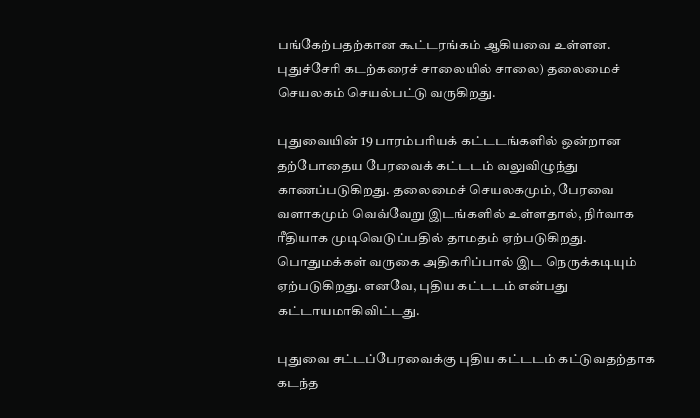பங்கேற்பதற்கான கூட்டரங்கம் ஆகியவை உள்ளன. புதுச்சேரி கடற்கரைச் சாலையில் சாலை) தலைமைச் செயலகம் செயல்பட்டு வருகிறது.

புதுவையின் 19 பாரம்பரியக் கட்டடங்களில் ஒன்றான தற்போதைய பேரவைக் கட்டடம் வலுவிழுந்து காணப்படுகிறது. தலைமைச் செயலகமும், பேரவை வளாகமும் வெவ்வேறு இடங்களில் உள்ளதால், நிர்வாக ரீதியாக முடிவெடுப்பதில் தாமதம் ஏற்படுகிறது. பொதுமக்கள் வருகை அதிகரிப்பால் இட நெருக்கடியும் ஏற்படுகிறது. எனவே, புதிய கட்டடம் என்பது கட்டாயமாகிவிட்டது.

புதுவை சட்டப்பேரவைக்கு புதிய கட்டடம் கட்டுவதற்தாக கடந்த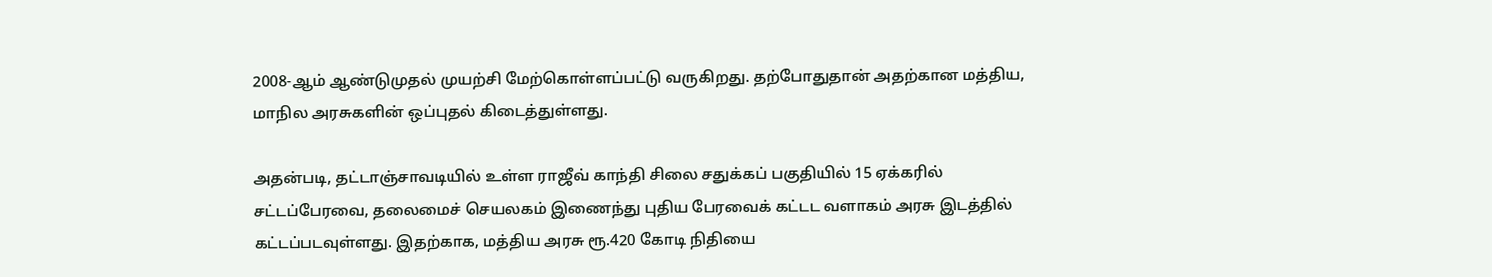2008-ஆம் ஆண்டுமுதல் முயற்சி மேற்கொள்ளப்பட்டு வருகிறது. தற்போதுதான் அதற்கான மத்திய, மாநில அரசுகளின் ஒப்புதல் கிடைத்துள்ளது.

அதன்படி, தட்டாஞ்சாவடியில் உள்ள ராஜீவ் காந்தி சிலை சதுக்கப் பகுதியில் 15 ஏக்கரில் சட்டப்பேரவை, தலைமைச் செயலகம் இணைந்து புதிய பேரவைக் கட்டட வளாகம் அரசு இடத்தில் கட்டப்படவுள்ளது. இதற்காக, மத்திய அரசு ரூ.420 கோடி நிதியை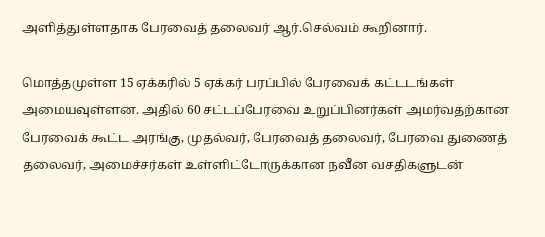அளித்துள்ளதாக பேரவைத் தலைவர் ஆர்.செல்வம் கூறினார்.

மொத்தமுள்ள 15 ஏக்கரில் 5 ஏக்கர் பரப்பில் பேரவைக் கட்டடங்கள் அமையவுள்ளன. அதில் 60 சட்டப்பேரவை உறுப்பினர்கள் அமர்வதற்கான பேரவைக் கூட்ட அரங்கு, முதல்வர், பேரவைத் தலைவர், பேரவை துணைத் தலைவர், அமைச்சர்கள் உள்ளிட்டோருக்கான நவீன வசதிகளுடன்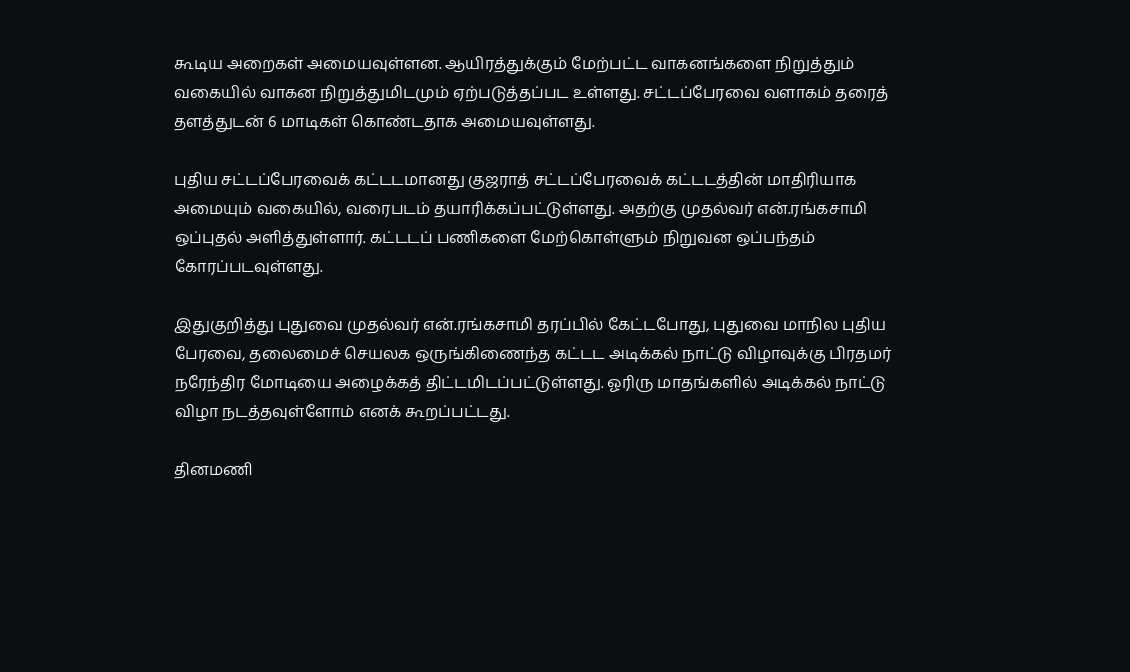கூடிய அறைகள் அமையவுள்ளன. ஆயிரத்துக்கும் மேற்பட்ட வாகனங்களை நிறுத்தும் வகையில் வாகன நிறுத்துமிடமும் ஏற்படுத்தப்பட உள்ளது. சட்டப்பேரவை வளாகம் தரைத் தளத்துடன் 6 மாடிகள் கொண்டதாக அமையவுள்ளது.

புதிய சட்டப்பேரவைக் கட்டடமானது குஜராத் சட்டப்பேரவைக் கட்டடத்தின் மாதிரியாக அமையும் வகையில், வரைபடம் தயாரிக்கப்பட்டுள்ளது. அதற்கு முதல்வர் என்.ரங்கசாமி ஒப்புதல் அளித்துள்ளார். கட்டடப் பணிகளை மேற்கொள்ளும் நிறுவன ஒப்பந்தம் கோரப்படவுள்ளது.

இதுகுறித்து புதுவை முதல்வர் என்.ரங்கசாமி தரப்பில் கேட்டபோது, புதுவை மாநில புதிய பேரவை, தலைமைச் செயலக ஒருங்கிணைந்த கட்டட அடிக்கல் நாட்டு விழாவுக்கு பிரதமர் நரேந்திர மோடியை அழைக்கத் திட்டமிடப்பட்டுள்ளது. ஓரிரு மாதங்களில் அடிக்கல் நாட்டு விழா நடத்தவுள்ளோம் எனக் கூறப்பட்டது.

தினமணி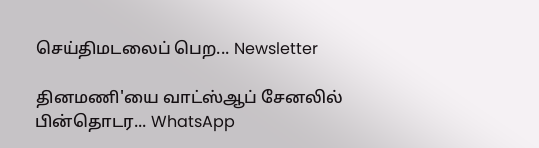செய்திமடலைப் பெற... Newsletter

தினமணி'யை வாட்ஸ்ஆப் சேனலில் பின்தொடர... WhatsApp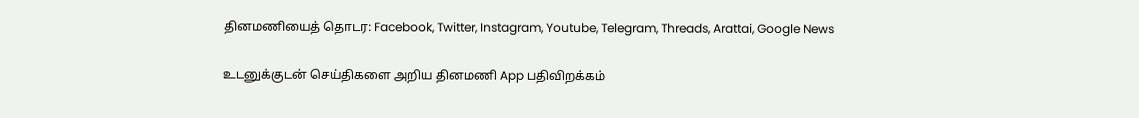தினமணியைத் தொடர: Facebook, Twitter, Instagram, Youtube, Telegram, Threads, Arattai, Google News

உடனுக்குடன் செய்திகளை அறிய தினமணி App பதிவிறக்கம்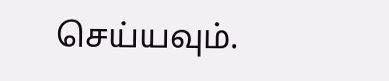செய்யவும்.